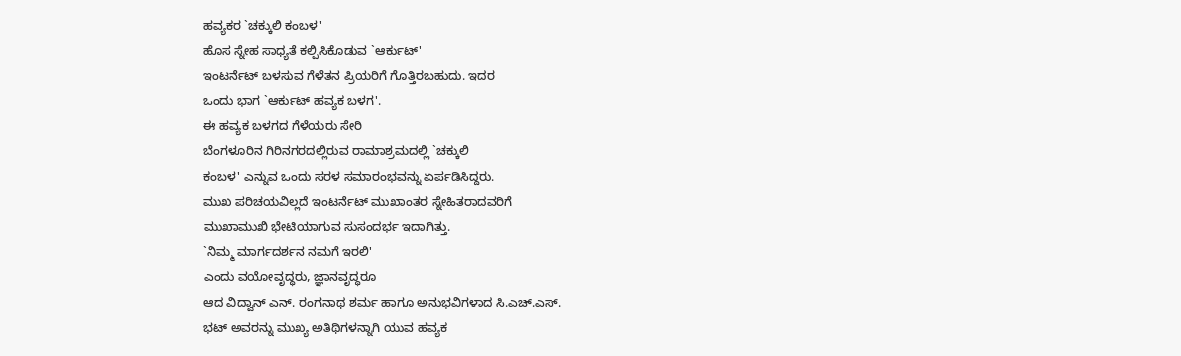ಹವ್ಯಕರ `ಚಕ್ಕುಲಿ ಕಂಬಳ'
ಹೊಸ ಸ್ನೇಹ ಸಾಧ್ಯತೆ ಕಲ್ಪಿಸಿಕೊಡುವ `ಆರ್ಕುಟ್'
ಇಂಟರ್ನೆಟ್ ಬಳಸುವ ಗೆಳೆತನ ಪ್ರಿಯರಿಗೆ ಗೊತ್ತಿರಬಹುದು. ಇದರ
ಒಂದು ಭಾಗ `ಆರ್ಕುಟ್ ಹವ್ಯಕ ಬಳಗ'.
ಈ ಹವ್ಯಕ ಬಳಗದ ಗೆಳೆಯರು ಸೇರಿ
ಬೆಂಗಳೂರಿನ ಗಿರಿನಗರದಲ್ಲಿರುವ ರಾಮಾಶ್ರಮದಲ್ಲಿ `ಚಕ್ಕುಲಿ
ಕಂಬಳ' ಎನ್ನುವ ಒಂದು ಸರಳ ಸಮಾರಂಭವನ್ನು ಏರ್ಪಡಿಸಿದ್ದರು.
ಮುಖ ಪರಿಚಯವಿಲ್ಲದೆ ಇಂಟರ್ನೆಟ್ ಮುಖಾಂತರ ಸ್ನೇಹಿತರಾದವರಿಗೆ
ಮುಖಾಮುಖಿ ಭೇಟಿಯಾಗುವ ಸುಸಂದರ್ಭ ಇದಾಗಿತ್ತು.
`ನಿಮ್ಮ ಮಾರ್ಗದರ್ಶನ ನಮಗೆ ಇರಲಿ'
ಎಂದು ವಯೋವೃದ್ಧರು, ಜ್ಞಾನವೃದ್ಧರೂ
ಆದ ವಿದ್ವಾನ್ ಎನ್. ರಂಗನಾಥ ಶರ್ಮ ಹಾಗೂ ಅನುಭವಿಗಳಾದ ಸಿ.ಎಚ್.ಎಸ್.
ಭಟ್ ಅವರನ್ನು ಮುಖ್ಯ ಅತಿಥಿಗಳನ್ನಾಗಿ ಯುವ ಹವ್ಯಕ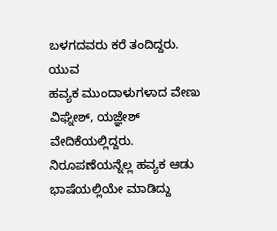ಬಳಗದವರು ಕರೆ ತಂದಿದ್ದರು. ಯುವ
ಹವ್ಯಕ ಮುಂದಾಳುಗಳಾದ ವೇಣು ವಿಘ್ನೇಶ್, ಯಜ್ಞೇಶ್ ವೇದಿಕೆಯಲ್ಲಿದ್ದರು.
ನಿರೂಪಣೆಯನ್ನೆಲ್ಲ ಹವ್ಯಕ ಆಡು ಭಾಷೆಯಲ್ಲಿಯೇ ಮಾಡಿದ್ದು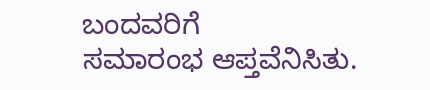ಬಂದವರಿಗೆ
ಸಮಾರಂಭ ಆಪ್ತವೆನಿಸಿತು.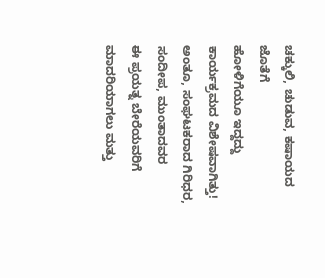ಚಕ್ಕುಲಿ, ಚುಡುವ, ಕಷಾಯದ ಜೊತೆಗೆ
ಹೋಳಿಗೆಯೂ ಇದ್ದದ್ದು ಕಾರ್ಯಕ್ರಮದ ವಿಶೇಷವಾಗಿತ್ತು!
ಅಂತೂ, ಸಂಘಟಕರಾದ ಗಿರಿಧರ, ಸಂದೀಪ, ಮುಂತಾದವರ
ಈ ಪ್ರಯತ್ನ ಬೇರೆಯವರಿಗೆ ಮಾದರಿಯಾಗಲು ಮತ್ತು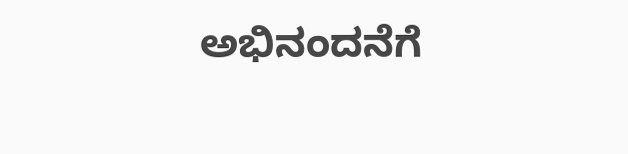ಅಭಿನಂದನೆಗೆ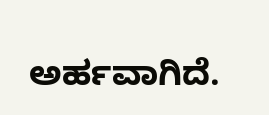ಅರ್ಹವಾಗಿದೆ.